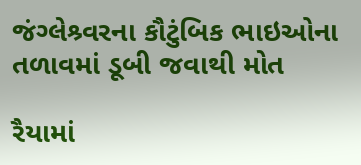જંગ્લેશ્ર્વરના કૌટુંબિક ભાઇઓના તળાવમાં ડૂબી જવાથી મોત

રૈયામાં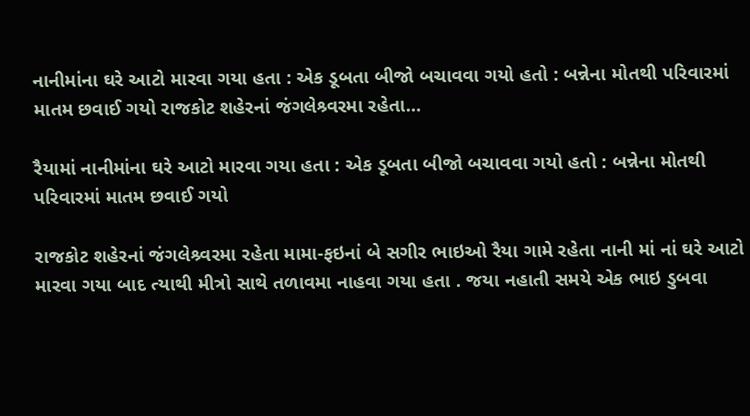નાનીમાંના ઘરે આટો મારવા ગયા હતા : એક ડૂબતા બીજો બચાવવા ગયો હતો : બન્નેના મોતથી પરિવારમાં માતમ છવાઈ ગયો રાજકોટ શહેરનાં જંગલેશ્ર્વરમા રહેતા…

રૈયામાં નાનીમાંના ઘરે આટો મારવા ગયા હતા : એક ડૂબતા બીજો બચાવવા ગયો હતો : બન્નેના મોતથી પરિવારમાં માતમ છવાઈ ગયો

રાજકોટ શહેરનાં જંગલેશ્ર્વરમા રહેતા મામા-ફઇનાં બે સગીર ભાઇઓ રૈયા ગામે રહેતા નાની માં નાં ઘરે આટો મારવા ગયા બાદ ત્યાથી મીત્રો સાથે તળાવમા નાહવા ગયા હતા . જયા નહાતી સમયે એક ભાઇ ડુબવા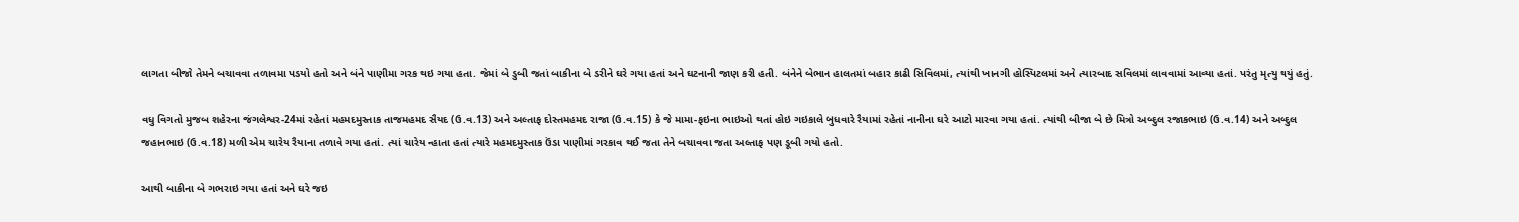લાગતા બીજો તેમને બચાવવા તળાવમા પડયો હતો અને બંને પાણીમા ગરક થઇ ગયા હતા. જેમાં બે ડુબી જતાં બાકીના બે ડરીને ઘરે ગયા હતાં અને ઘટનાની જાણ કરી હતી. બંનેને બેભાન હાલતમાં બહાર કાઢી સિવિલમાં, ત્યાંથી ખાનગી હોસ્પિટલમાં અને ત્યારબાદ સવિલમાં લાવવામાં આવ્યા હતાં. પરંતુ મૃત્યુ થયું હતું.

વધુ વિગતો મુજબ શહેરના જંગલેશ્વર-24માં રહેતાં મહમદમુસ્તાક તાજમહમદ સૈયદ (ઉ.વ.13) અને અલ્તાફ દોસ્તમહમદ રાજા (ઉ.વ.15) કે જે મામા-ફઇના ભાઇઓ થતાં હોઇ ગઇકાલે બુધવારે રૈયામાં રહેતાં નાનીના ઘરે આટો મારવા ગયા હતાં. ત્યાંથી બીજા બે છે મિત્રો અબ્દુલ રજાકભાઇ (ઉ.વ.14) અને અબ્દુલ જહાનભાઇ (ઉ.વ.18) મળી એમ ચારેય રૈયાના તળાવે ગયા હતાં. ત્યાં ચારેય ન્હાતા હતાં ત્યારે મહમદમુસ્તાક ઉંડા પાણીમાં ગરકાવ થઈ જતા તેને બચાવવા જતા અલ્તાફ પણ ડૂબી ગયો હતો.

આથી બાકીના બે ગભરાઇ ગયા હતાં અને ઘરે જઇ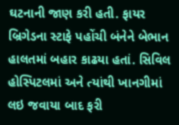ઘટનાની જાણ કરી હતી. ફાયર બ્રિગેડના સ્ટાફે પહોંચી બંનેને બેભાન હાલતમાં બહાર કાઢયા હતાં. સિવિલ હોસ્પિટલમાં અને ત્યાંથી ખાનગીમાં લઇ જવાયા બાદ ફરી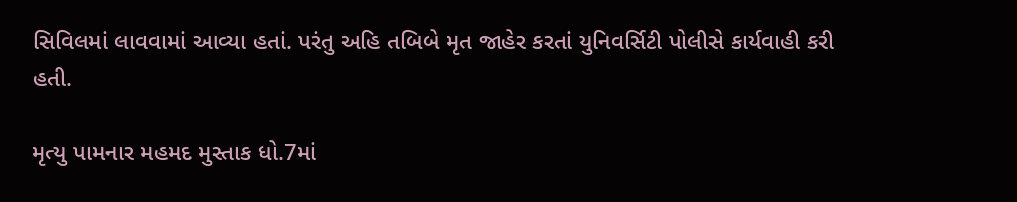સિવિલમાં લાવવામાં આવ્યા હતાં. પરંતુ અહિ તબિબે મૃત જાહેર કરતાં યુનિવર્સિટી પોલીસે કાર્યવાહી કરી હતી.

મૃત્યુ પામનાર મહમદ મુસ્તાક ધો.7માં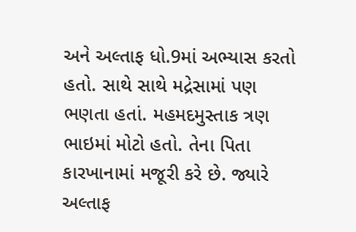અને અલ્તાફ ધો.9માં અભ્યાસ કરતો હતો. સાથે સાથે મદ્રેસામાં પણ ભણતા હતાં. મહમદમુસ્તાક ત્રણ ભાઇમાં મોટો હતો. તેના પિતા કારખાનામાં મજૂરી કરે છે. જ્યારે અલ્તાફ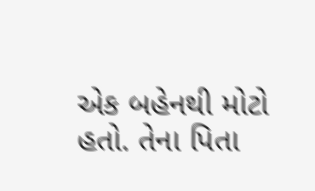એક બહેનથી મોટો હતો. તેના પિતા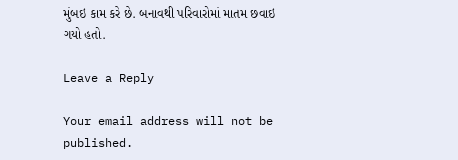મુંબઇ કામ કરે છે. બનાવથી પરિવારોમાં માતમ છવાઇ ગયો હતો.

Leave a Reply

Your email address will not be published.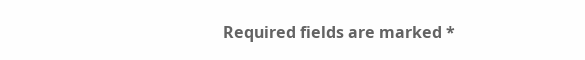Required fields are marked *